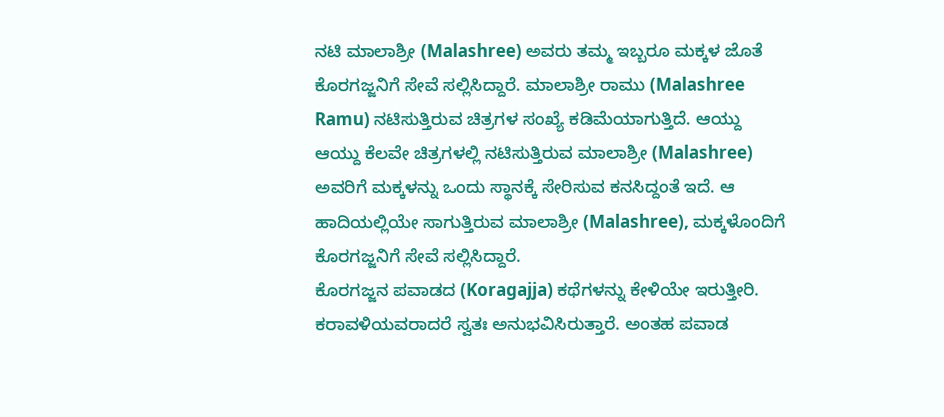ನಟಿ ಮಾಲಾಶ್ರೀ (Malashree) ಅವರು ತಮ್ಮ ಇಬ್ಬರೂ ಮಕ್ಕಳ ಜೊತೆ ಕೊರಗಜ್ಜನಿಗೆ ಸೇವೆ ಸಲ್ಲಿಸಿದ್ದಾರೆ. ಮಾಲಾಶ್ರೀ ರಾಮು (Malashree Ramu) ನಟಿಸುತ್ತಿರುವ ಚಿತ್ರಗಳ ಸಂಖ್ಯೆ ಕಡಿಮೆಯಾಗುತ್ತಿದೆ. ಆಯ್ದು ಆಯ್ದು ಕೆಲವೇ ಚಿತ್ರಗಳಲ್ಲಿ ನಟಿಸುತ್ತಿರುವ ಮಾಲಾಶ್ರೀ (Malashree) ಅವರಿಗೆ ಮಕ್ಕಳನ್ನು ಒಂದು ಸ್ಥಾನಕ್ಕೆ ಸೇರಿಸುವ ಕನಸಿದ್ದಂತೆ ಇದೆ. ಆ ಹಾದಿಯಲ್ಲಿಯೇ ಸಾಗುತ್ತಿರುವ ಮಾಲಾಶ್ರೀ (Malashree), ಮಕ್ಕಳೊಂದಿಗೆ ಕೊರಗಜ್ಜನಿಗೆ ಸೇವೆ ಸಲ್ಲಿಸಿದ್ದಾರೆ.
ಕೊರಗಜ್ಜನ ಪವಾಡದ (Koragajja) ಕಥೆಗಳನ್ನು ಕೇಳಿಯೇ ಇರುತ್ತೀರಿ. ಕರಾವಳಿಯವರಾದರೆ ಸ್ವತಃ ಅನುಭವಿಸಿರುತ್ತಾರೆ. ಅಂತಹ ಪವಾಡ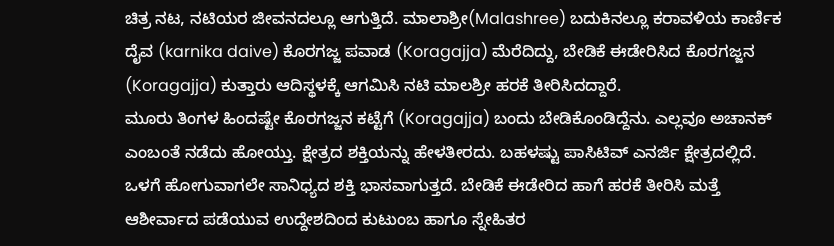ಚಿತ್ರ ನಟ, ನಟಿಯರ ಜೀವನದಲ್ಲೂ ಆಗುತ್ತಿದೆ. ಮಾಲಾಶ್ರೀ(Malashree) ಬದುಕಿನಲ್ಲೂ ಕರಾವಳಿಯ ಕಾರ್ಣಿಕ ದೈವ (karnika daive) ಕೊರಗಜ್ಜ ಪವಾಡ (Koragajja) ಮೆರೆದಿದ್ದು, ಬೇಡಿಕೆ ಈಡೇರಿಸಿದ ಕೊರಗಜ್ಜನ (Koragajja) ಕುತ್ತಾರು ಆದಿಸ್ಥಳಕ್ಕೆ ಆಗಮಿಸಿ ನಟಿ ಮಾಲಶ್ರೀ ಹರಕೆ ತೀರಿಸಿದದ್ದಾರೆ.
ಮೂರು ತಿಂಗಳ ಹಿಂದಷ್ಟೇ ಕೊರಗಜ್ಜನ ಕಟ್ಟೆಗೆ (Koragajja) ಬಂದು ಬೇಡಿಕೊಂಡಿದ್ದೆನು. ಎಲ್ಲವೂ ಅಚಾನಕ್ ಎಂಬಂತೆ ನಡೆದು ಹೋಯ್ತು. ಕ್ಷೇತ್ರದ ಶಕ್ತಿಯನ್ನು ಹೇಳತೀರದು. ಬಹಳಷ್ಟು ಪಾಸಿಟಿವ್ ಎನರ್ಜಿ ಕ್ಷೇತ್ರದಲ್ಲಿದೆ. ಒಳಗೆ ಹೋಗುವಾಗಲೇ ಸಾನಿಧ್ಯದ ಶಕ್ತಿ ಭಾಸವಾಗುತ್ತದೆ. ಬೇಡಿಕೆ ಈಡೇರಿದ ಹಾಗೆ ಹರಕೆ ತೀರಿಸಿ ಮತ್ತೆ ಆಶೀರ್ವಾದ ಪಡೆಯುವ ಉದ್ದೇಶದಿಂದ ಕುಟುಂಬ ಹಾಗೂ ಸ್ನೇಹಿತರ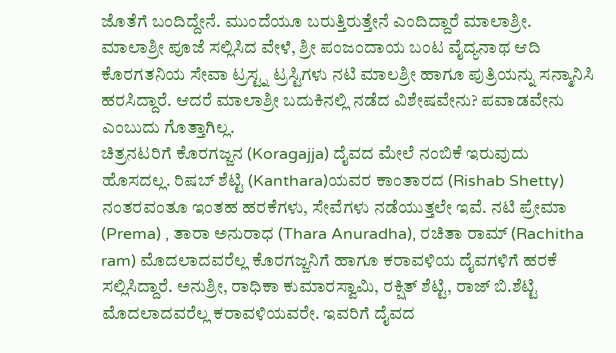ಜೊತೆಗೆ ಬಂದಿದ್ದೇನೆ. ಮುಂದೆಯೂ ಬರುತ್ತಿರುತ್ತೇನೆ ಎಂದಿದ್ದಾರೆ ಮಾಲಾಶ್ರೀ.
ಮಾಲಾಶ್ರೀ ಪೂಜೆ ಸಲ್ಲಿಸಿದ ವೇಳೆ, ಶ್ರೀ ಪಂಜಂದಾಯ ಬಂಟ ವೈದ್ಯನಾಥ ಆದಿ ಕೊರಗತನಿಯ ಸೇವಾ ಟ್ರಸ್ಟ್ನ ಟ್ರಸ್ಟಿಗಳು ನಟಿ ಮಾಲಶ್ರೀ ಹಾಗೂ ಪುತ್ರಿಯನ್ನು ಸನ್ಮಾನಿಸಿ ಹರಸಿದ್ದಾರೆ. ಆದರೆ ಮಾಲಾಶ್ರೀ ಬದುಕಿನಲ್ಲಿ ನಡೆದ ವಿಶೇಷವೇನು? ಪವಾಡವೇನು ಎಂಬುದು ಗೊತ್ತಾಗಿಲ್ಲ.
ಚಿತ್ರನಟರಿಗೆ ಕೊರಗಜ್ಜನ (Koragajja) ದೈವದ ಮೇಲೆ ನಂಬಿಕೆ ಇರುವುದು ಹೊಸದಲ್ಲ. ರಿಷಬ್ ಶೆಟ್ಟಿ (Kanthara)ಯವರ ಕಾಂತಾರದ (Rishab Shetty) ನಂತರವಂತೂ ಇಂತಹ ಹರಕೆಗಳು, ಸೇವೆಗಳು ನಡೆಯುತ್ತಲೇ ಇವೆ. ನಟಿ ಪ್ರೇಮಾ (Prema) , ತಾರಾ ಅನುರಾಧ (Thara Anuradha), ರಚಿತಾ ರಾಮ್ (Rachitha ram) ಮೊದಲಾದವರೆಲ್ಲ ಕೊರಗಜ್ಜನಿಗೆ ಹಾಗೂ ಕರಾವಳಿಯ ದೈವಗಳಿಗೆ ಹರಕೆ ಸಲ್ಲಿಸಿದ್ದಾರೆ. ಅನುಶ್ರೀ, ರಾಧಿಕಾ ಕುಮಾರಸ್ವಾಮಿ, ರಕ್ಷಿತ್ ಶೆಟ್ಟಿ, ರಾಜ್ ಬಿ.ಶೆಟ್ಟಿ ಮೊದಲಾದವರೆಲ್ಲ ಕರಾವಳಿಯವರೇ. ಇವರಿಗೆ ದೈವದ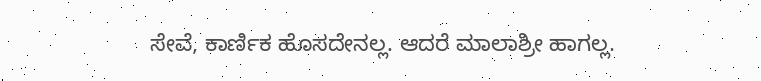ಸೇವೆ, ಕಾರ್ಣಿಕ ಹೊಸದೇನಲ್ಲ. ಆದರೆ ಮಾಲಾಶ್ರೀ ಹಾಗಲ್ಲ.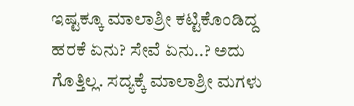ಇಷ್ಟಕ್ಕೂ ಮಾಲಾಶ್ರೀ ಕಟ್ಟಿಕೊಂಡಿದ್ದ ಹರಕೆ ಏನು? ಸೇವೆ ಏನು..? ಅದು ಗೊತ್ತಿಲ್ಲ. ಸದ್ಯಕ್ಕೆ ಮಾಲಾಶ್ರೀ ಮಗಳು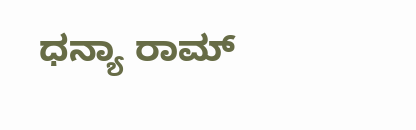ಧನ್ಯಾ ರಾಮ್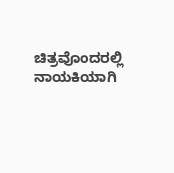ಚಿತ್ರವೊಂದರಲ್ಲಿ ನಾಯಕಿಯಾಗಿ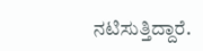ನಟಿಸುತ್ತಿದ್ದಾರೆ.